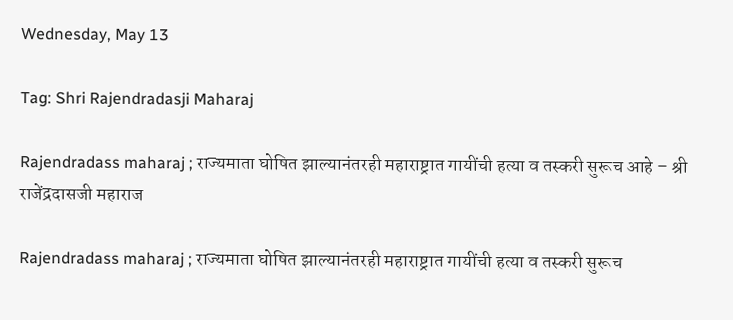Wednesday, May 13

Tag: Shri Rajendradasji Maharaj

Rajendradass maharaj ; राज्यमाता घोषित झाल्यानंतरही महाराष्ट्रात गायींची हत्या व तस्करी सुरूच आहे – श्री राजेंद्रदासजी महाराज

Rajendradass maharaj ; राज्यमाता घोषित झाल्यानंतरही महाराष्ट्रात गायींची हत्या व तस्करी सुरूच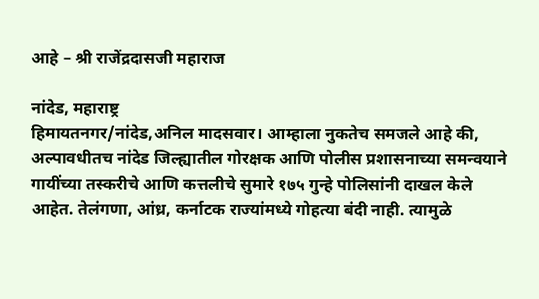आहे – श्री राजेंद्रदासजी महाराज

नांदेड, महाराष्ट्र
हिमायतनगर/नांदेड,अनिल मादसवार। आम्हाला नुकतेच समजले आहे की, अल्पावधीतच नांदेड जिल्ह्यातील गोरक्षक आणि पोलीस प्रशासनाच्या समन्वयाने गायींच्या तस्करीचे आणि कत्तलीचे सुमारे १७५ गुन्हे पोलिसांनी दाखल केले आहेत. तेलंगणा, आंध्र, कर्नाटक राज्यांमध्ये गोहत्या बंदी नाही. त्यामुळे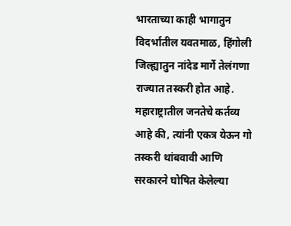भारताच्या काही भागातुन विदर्भातील यवतमाळ, हिंगोली जिल्ह्यातुन नांदेड मार्गे तेलंगणा राज्यात तस्करी होत आहे. महाराष्ट्रातील जनतेचे कर्तव्य आहे की, त्यांनी एकत्र येऊन गो तस्करी थांबवावी आणि सरकारने घोषित केलेल्या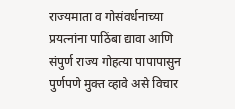राज्यमाता व गोसंवर्धनाच्या प्रयत्नांना पाठिंबा द्यावा आणि संपुर्ण राज्य गोहत्या पापापासुन पुर्णपणे मुक्त व्हावे असे विचार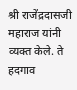श्री राजेंद्रदासजी महाराज यांनी व्यक्त केले. ते हदगाव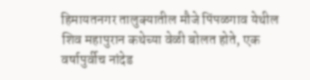हिमायतनगर तालुक्यातील मौजे पिंपळगाव येथील शिव महापुरान कथेच्या वेळी बोलत होते, एक वर्षापुर्वीच नांदेड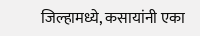जिल्हामध्ये, कसायांनी एका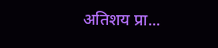अतिशय प्रा...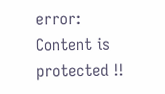error: Content is protected !!